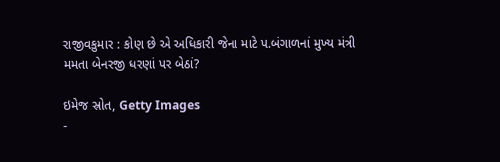રાજીવકુમાર : કોણ છે એ અધિકારી જેના માટે પ.બંગાળનાં મુખ્ય મંત્રી મમતા બેનરજી ધરણાં પર બેઠાં?

ઇમેજ સ્રોત, Getty Images
-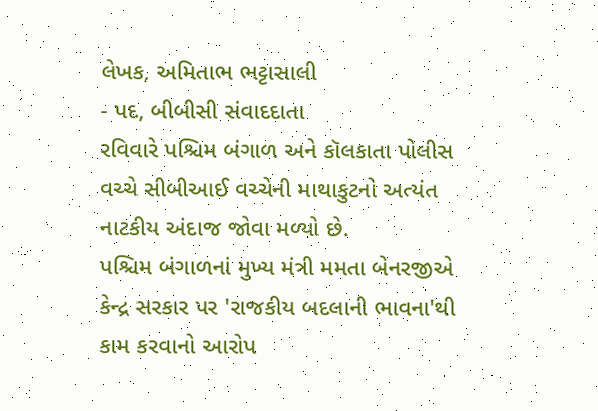લેખક, અમિતાભ ભટ્ટાસાલી
- પદ, બીબીસી સંવાદદાતા
રવિવારે પશ્ચિમ બંગાળ અને કૉલકાતા પોલીસ વચ્ચે સીબીઆઈ વચ્ચેની માથાકુટનો અત્યંત નાટકીય અંદાજ જોવા મળ્યો છે.
પશ્ચિમ બંગાળનાં મુખ્ય મંત્રી મમતા બેનરજીએ કેન્દ્ર સરકાર પર 'રાજકીય બદલાની ભાવના'થી કામ કરવાનો આરોપ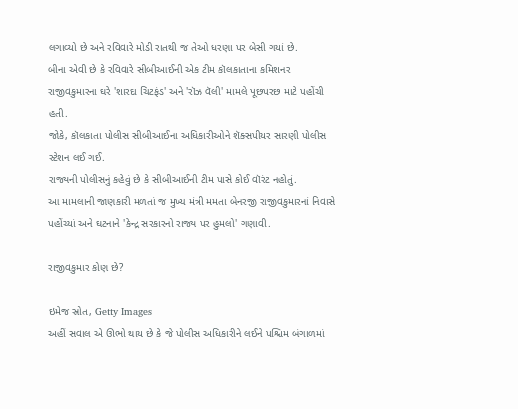લગાવ્યો છે અને રવિવારે મોડી રાતથી જ તેઓ ધરણા પર બેસી ગયાં છે.
બીના એવી છે કે રવિવારે સીબીઆઈની એક ટીમ કૉલકાતાના કમિશનર રાજીવકુમારના ઘરે 'શારદા ચિટફંડ' અને 'રૉઝ વૅલી' મામલે પૂછપરછ માટે પહોંચી હતી.
જોકે, કૉલકાતા પોલીસ સીબીઆઈના અધિકારીઓને શૅક્સપીયર સારણી પોલીસ સ્ટેશન લઈ ગઈ.
રાજ્યની પોલીસનું કહેવું છે કે સીબીઆઈની ટીમ પાસે કોઈ વૉરંટ નહોતું.
આ મામલાની જાણકારી મળતાં જ મુખ્ય મંત્રી મમતા બેનરજી રાજીવકુમારનાં નિવાસે પહોંચ્યાં અને ઘટનાને 'કેન્દ્ર સરકારનો રાજ્ય પર હુમલો' ગણાવી.

રાજીવકુમાર કોણ છે?

ઇમેજ સ્રોત, Getty Images
અહીં સવાલ એ ઊભો થાય છે કે જે પોલીસ અધિકારીને લઈને પશ્ચિમ બંગાળમાં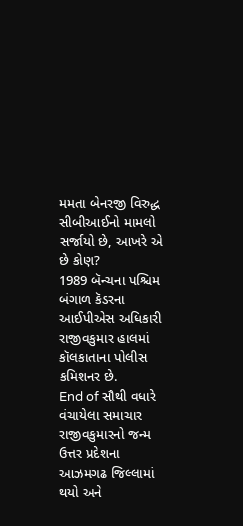મમતા બેનરજી વિરુદ્ધ સીબીઆઈનો મામલો સર્જાયો છે, આખરે એ છે કોણ?
1989 બૅન્ચના પશ્ચિમ બંગાળ કૅડરના આઈપીએસ અધિકારી રાજીવકુમાર હાલમાં કૉલકાતાના પોલીસ કમિશનર છે.
End of સૌથી વધારે વંચાયેલા સમાચાર
રાજીવકુમારનો જન્મ ઉત્તર પ્રદેશના આઝમગઢ જિલ્લામાં થયો અને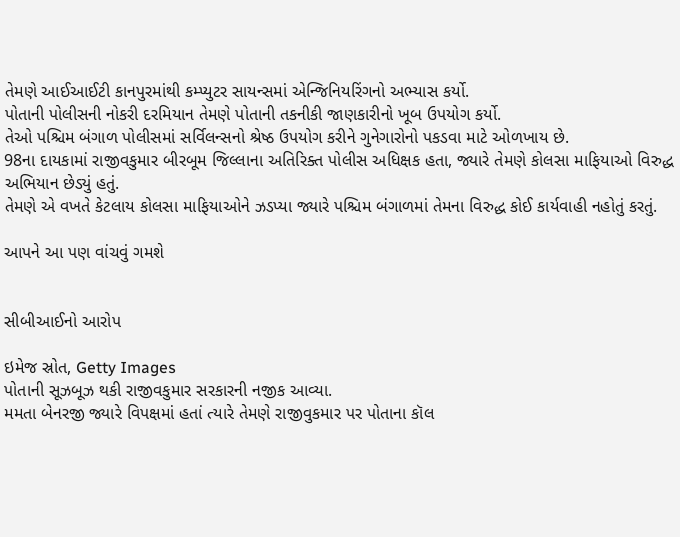તેમણે આઈઆઈટી કાનપુરમાંથી કમ્પ્યુટર સાયન્સમાં એન્જિનિયરિંગનો અભ્યાસ કર્યો.
પોતાની પોલીસની નોકરી દરમિયાન તેમણે પોતાની તકનીકી જાણકારીનો ખૂબ ઉપયોગ કર્યો.
તેઓ પશ્ચિમ બંગાળ પોલીસમાં સર્વિલન્સનો શ્રેષ્ઠ ઉપયોગ કરીને ગુનેગારોનો પકડવા માટે ઓળખાય છે.
98ના દાયકામાં રાજીવકુમાર બીરબૂમ જિલ્લાના અતિરિક્ત પોલીસ અધિક્ષક હતા, જ્યારે તેમણે કોલસા માફિયાઓ વિરુદ્ધ અભિયાન છેડ્યું હતું.
તેમણે એ વખતે કેટલાય કોલસા માફિયાઓને ઝડપ્યા જ્યારે પશ્ચિમ બંગાળમાં તેમના વિરુદ્ધ કોઈ કાર્યવાહી નહોતું કરતું.

આપને આ પણ વાંચવું ગમશે


સીબીઆઈનો આરોપ

ઇમેજ સ્રોત, Getty Images
પોતાની સૂઝબૂઝ થકી રાજીવકુમાર સરકારની નજીક આવ્યા.
મમતા બેનરજી જ્યારે વિપક્ષમાં હતાં ત્યારે તેમણે રાજીવુકમાર પર પોતાના કૉલ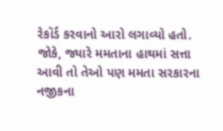રેકૉર્ડ કરવાનો આરો લગાવ્યો હતો.
જોકે, જ્યારે મમતાના હાથમાં સત્તા આવી તો તેઓ પણ મમતા સરકારના નજીકના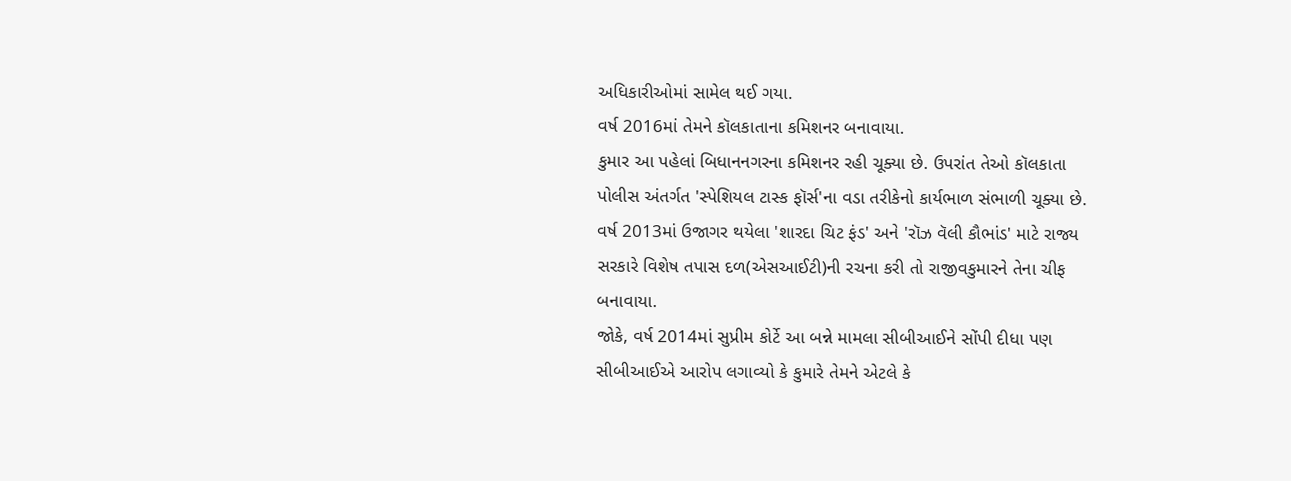અધિકારીઓમાં સામેલ થઈ ગયા.
વર્ષ 2016માં તેમને કૉલકાતાના કમિશનર બનાવાયા.
કુમાર આ પહેલાં બિધાનનગરના કમિશનર રહી ચૂક્યા છે. ઉપરાંત તેઓ કૉલકાતા પોલીસ અંતર્ગત 'સ્પેશિયલ ટાસ્ક ફૉર્સ'ના વડા તરીકેનો કાર્યભાળ સંભાળી ચૂક્યા છે.
વર્ષ 2013માં ઉજાગર થયેલા 'શારદા ચિટ ફંડ' અને 'રૉઝ વૅલી કૌભાંડ' માટે રાજ્ય સરકારે વિશેષ તપાસ દળ(એસઆઈટી)ની રચના કરી તો રાજીવકુમારને તેના ચીફ બનાવાયા.
જોકે, વર્ષ 2014માં સુપ્રીમ કોર્ટે આ બન્ને મામલા સીબીઆઈને સોંપી દીધા પણ સીબીઆઈએ આરોપ લગાવ્યો કે કુમારે તેમને એટલે કે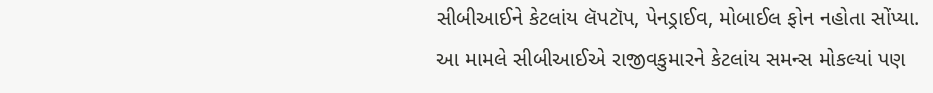સીબીઆઈને કેટલાંય લૅપટૉપ, પેનડ્રાઈવ, મોબાઈલ ફોન નહોતા સોંપ્યા.
આ મામલે સીબીઆઈએ રાજીવકુમારને કેટલાંય સમન્સ મોકલ્યાં પણ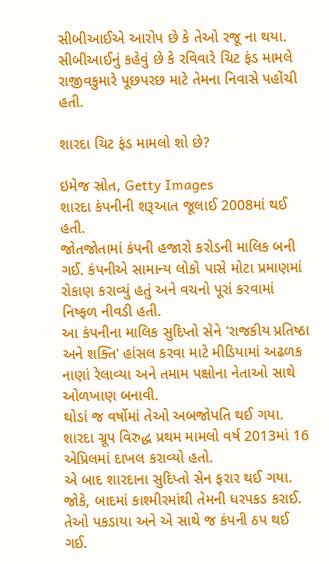સીબીઆઈએ આરોપ છે કે તેઓ રજૂ ના થયા.
સીબીઆઈનું કહેવું છે કે રવિવારે ચિટ ફંડ મામલે રાજીવકુમારે પૂછપરછ માટે તેમના નિવાસે પહોંચી હતી.

શારદા ચિટ ફંડ મામલો શો છે?

ઇમેજ સ્રોત, Getty Images
શારદા કંપનીની શરૂઆત જૂલાઈ 2008માં થઈ હતી.
જોતજોતામાં કંપની હજારો કરોડની માલિક બની ગઈ. કંપનીએ સામાન્ય લોકો પાસે મોટા પ્રમાણમાં રોકાણ કરાવ્યું હતું અને વચનો પૂરાં કરવામાં નિષ્ફળ નીવડી હતી.
આ કંપનીના માલિક સુદિપ્તો સેને 'રાજકીય પ્રતિષ્ઠા અને શક્તિ' હાંસલ કરવા માટે મીડિયામાં અઢળક નાણાં રેલાવ્યા અને તમામ પક્ષોના નેતાઓ સાથે ઓળખાણ બનાવી.
થોડાં જ વર્ષોમાં તેઓ અબજોપતિ થઈ ગયા. શારદા ગ્રૂપ વિરુદ્ધ પ્રથમ મામલો વર્ષ 2013માં 16 એપ્રિલમાં દાખલ કરાવ્યો હતો.
એ બાદ શારદાના સુદિપ્તો સેન ફરાર થઈ ગયા. જોકે, બાદમાં કાશ્મીરમાંથી તેમની ધરપકડ કરાઈ. તેઓ પકડાયા અને એ સાથે જ કંપની ઠપ થઈ ગઈ.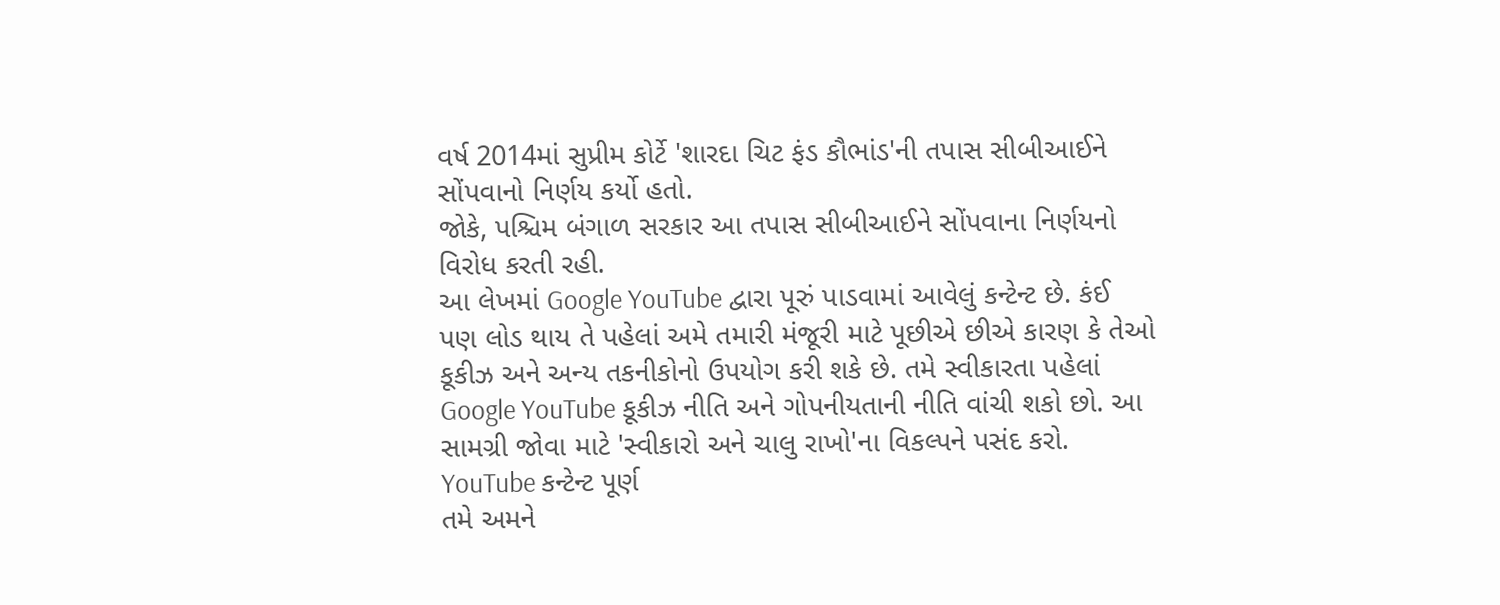વર્ષ 2014માં સુપ્રીમ કોર્ટે 'શારદા ચિટ ફંડ કૌભાંડ'ની તપાસ સીબીઆઈને સોંપવાનો નિર્ણય કર્યો હતો.
જોકે, પશ્ચિમ બંગાળ સરકાર આ તપાસ સીબીઆઈને સોંપવાના નિર્ણયનો વિરોધ કરતી રહી.
આ લેખમાં Google YouTube દ્વારા પૂરું પાડવામાં આવેલું કન્ટેન્ટ છે. કંઈ પણ લોડ થાય તે પહેલાં અમે તમારી મંજૂરી માટે પૂછીએ છીએ કારણ કે તેઓ કૂકીઝ અને અન્ય તકનીકોનો ઉપયોગ કરી શકે છે. તમે સ્વીકારતા પહેલાં Google YouTube કૂકીઝ નીતિ અને ગોપનીયતાની નીતિ વાંચી શકો છો. આ સામગ્રી જોવા માટે 'સ્વીકારો અને ચાલુ રાખો'ના વિકલ્પને પસંદ કરો.
YouTube કન્ટેન્ટ પૂર્ણ
તમે અમને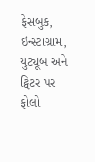ફેસબુક, ઇન્સ્ટાગ્રામ, યુટ્યૂબ અને ટ્વિટર પર ફોલો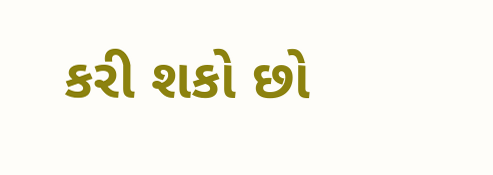કરી શકો છો